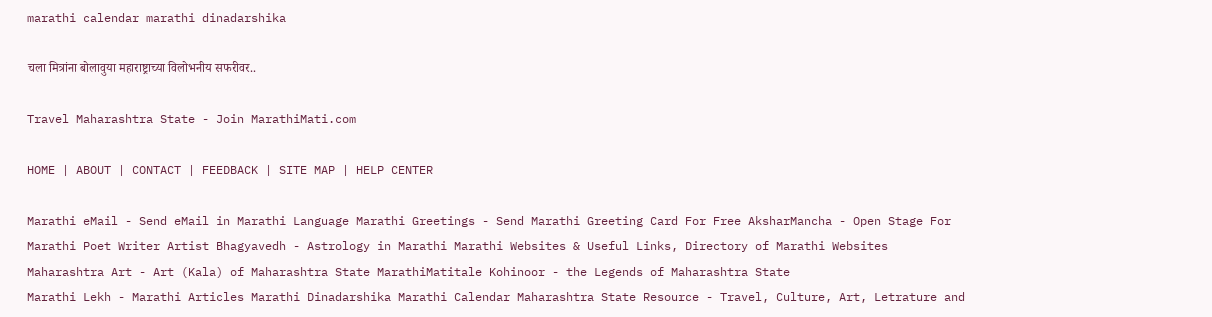marathi calendar marathi dinadarshika

चला मित्रांना बोलावुया महाराष्ट्राच्या विलोभनीय सफरीवर..

Travel Maharashtra State - Join MarathiMati.com

HOME | ABOUT | CONTACT | FEEDBACK | SITE MAP | HELP CENTER

Marathi eMail - Send eMail in Marathi Language Marathi Greetings - Send Marathi Greeting Card For Free AksharMancha - Open Stage For Marathi Poet Writer Artist Bhagyavedh - Astrology in Marathi Marathi Websites & Useful Links, Directory of Marathi Websites Maharashtra Art - Art (Kala) of Maharashtra State MarathiMatitale Kohinoor - the Legends of Maharashtra State
Marathi Lekh - Marathi Articles Marathi Dinadarshika Marathi Calendar Maharashtra State Resource - Travel, Culture, Art, Letrature and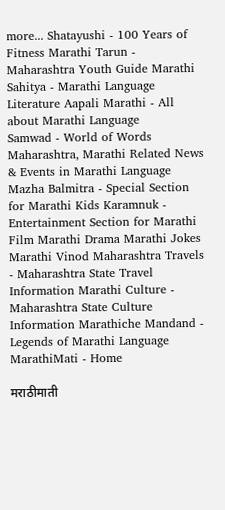more... Shatayushi - 100 Years of Fitness Marathi Tarun - Maharashtra Youth Guide Marathi Sahitya - Marathi Language Literature Aapali Marathi - All about Marathi Language
Samwad - World of Words Maharashtra, Marathi Related News & Events in Marathi Language Mazha Balmitra - Special Section for Marathi Kids Karamnuk - Entertainment Section for Marathi Film Marathi Drama Marathi Jokes Marathi Vinod Maharashtra Travels - Maharashtra State Travel Information Marathi Culture - Maharashtra State Culture Information Marathiche Mandand - Legends of Marathi Language
MarathiMati - Home

मराठीमाती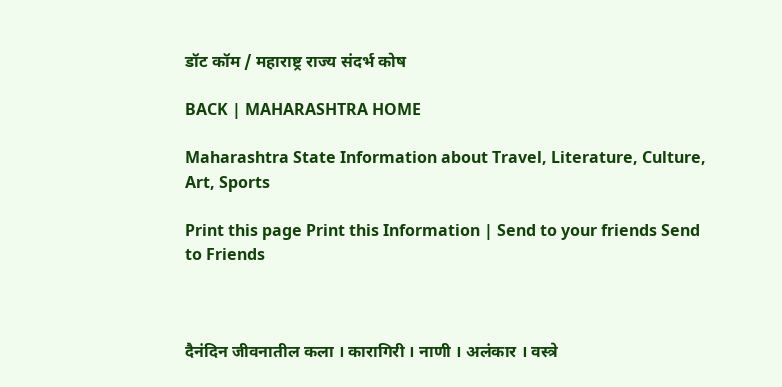डॉट कॉम / महाराष्ट्र राज्य संदर्भ कोष

BACK | MAHARASHTRA HOME

Maharashtra State Information about Travel, Literature, Culture, Art, Sports

Print this page Print this Information | Send to your friends Send to Friends



दैनंदिन जीवनातील कला । कारागिरी । नाणी । अलंकार । वस्त्रे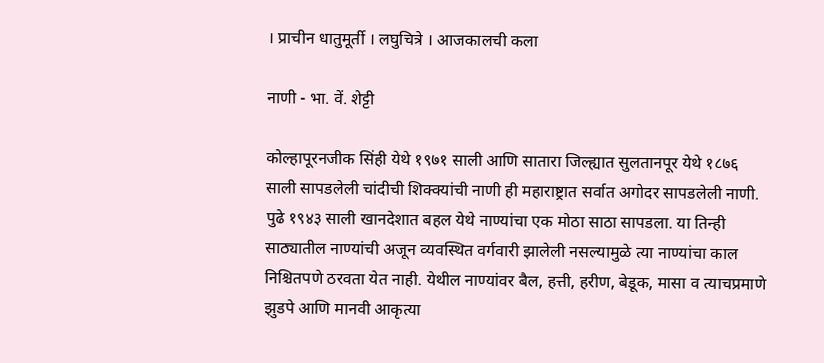। प्राचीन धातुमूर्ती । लघुचित्रे । आजकालची कला

नाणी - भा. वें. शेट्टी

कोल्हापूरनजीक सिंही येथे १९७१ साली आणि सातारा जिल्ह्यात सुलतानपूर येथे १८७६ साली सापडलेली चांदीची शिक्क्यांची नाणी ही महाराष्ट्रात सर्वात अगोदर सापडलेली नाणी. पुढे १९४३ साली खानदेशात बहल येथे नाण्यांचा एक मोठा साठा सापडला. या तिन्ही साठ्यातील नाण्यांची अजून व्यवस्थित वर्गवारी झालेली नसल्यामुळे त्या नाण्यांचा काल निश्चितपणे ठरवता येत नाही. येथील नाण्यांवर बैल, हत्ती, हरीण, बेडूक, मासा व त्याचप्रमाणे झुडपे आणि मानवी आकृत्या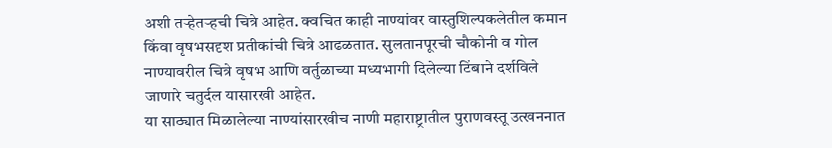अशी तऱ्हेतऱ्हची चित्रे आहेत. क्वचित काही नाण्यांवर वास्तुशिल्पकलेतील कमान किंवा वृषभसदृश प्रतीकांची चित्रे आढळतात. सुलतानपूरची चौकोनी व गोल नाण्यावरील चित्रे वृषभ आणि वर्तुळाच्या मध्यभागी दिलेल्या टिंबाने दर्शविले जाणारे चतुर्दल यासारखी आहेत.
या साठ्यात मिळालेल्या नाण्यांसारखीच नाणी महाराष्ट्रातील पुराणवस्तू उत्खननात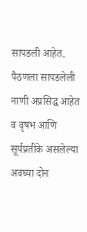सापडली आहेत. पैठणला सापडलेली नाणी अप्रसिद्ध आहेत व वृषभ आणि सूर्यप्रतीके असलेल्या अवघ्या दोन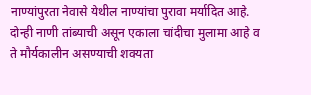नाण्यांपुरता नेवासे येथील नाण्यांचा पुरावा मर्यादित आहे. दोन्ही नाणी तांब्याची असून एकाला चांदीचा मुलामा आहे व ते मौर्यकालीन असण्याची शक्यता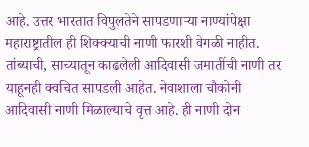आहे. उत्तर भारतात विपुलतेने सापडणाऱ्या नाण्यांपेक्षा महाराष्ट्रातील ही शिक्क्याची नाणी फारशी वेगळी नाहीत.
तांब्याची, साच्यातून काढलेली आदिवासी जमातींची नाणी तर याहूनही क्वचित सापडली आहेत. नेवाशाला चौकोनी आदिवासी नाणी मिळाल्याचे वृत्त आहे. ही नाणी दोन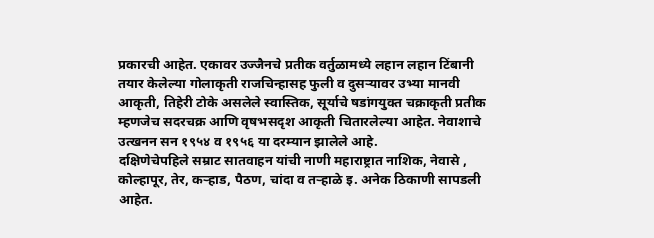प्रकारची आहेत. एकावर उज्जैनचे प्रतीक वर्तुळामध्ये लहान लहान टिंबानी तयार केलेल्या गोलाकृती राजचिन्हासह फुली व दुसऱ्यावर उभ्या मानवी आकृती, तिहेरी टोके असलेले स्वास्तिक, सूर्याचे षडांगयुक्त चक्राकृती प्रतीक म्हणजेच सदरचक्र आणि वृषभसदृश आकृती चितारलेल्या आहेत. नेवाशाचे उत्खनन सन १९५४ व १९५६ या दरम्यान झालेले आहे.
दक्षिणेचेपहिले सम्राट सातवाहन यांची नाणी महाराष्ट्रात नाशिक, नेवासे , कोल्हापूर, तेर, कऱ्हाड, पैठण, चांदा व तऱ्हाळे इ. अनेक ठिकाणी सापडली आहेत.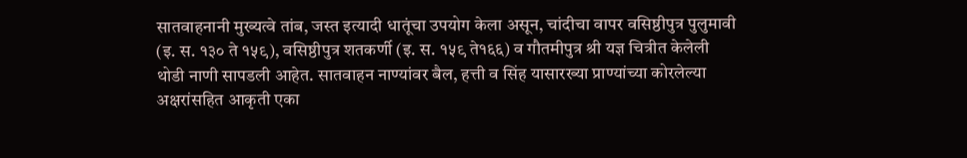सातवाहनानी मुख्यत्वे तांब, जस्त इत्यादी धातूंचा उपयोग केला असून, चांदीचा वापर वसिष्ठीपुत्र पुलुमावी (इ. स. १३० ते १५९), वसिष्ठीपुत्र शतकर्णी (इ. स. १५९ ते१६६) व गौतमीपुत्र श्री यज्ञ चित्रीत केलेली थोडी नाणी सापडली आहेत. सातवाहन नाण्यांवर बैल, हत्ती व सिंह यासारख्या प्राण्यांच्या कोरलेल्या अक्षरांसहित आकृती एका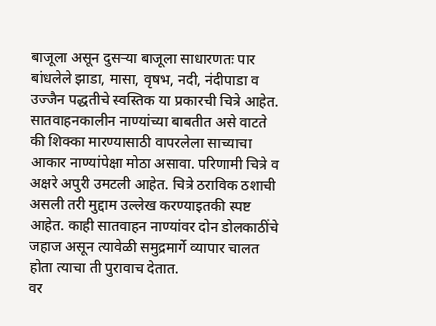बाजूला असून दुसऱ्या बाजूला साधारणतः पार बांधलेले झाडा, मासा, वृषभ, नदी, नंदीपाडा व उज्जैन पद्धतीचे स्वस्तिक या प्रकारची चित्रे आहेत. सातवाहनकालीन नाण्यांच्या बाबतीत असे वाटते की शिक्का मारण्यासाठी वापरलेला साच्याचा आकार नाण्यांपेक्षा मोठा असावा. परिणामी चित्रे व अक्षरे अपुरी उमटली आहेत. चित्रे ठराविक ठशाची असली तरी मुद्दाम उल्लेख करण्याइतकी स्पष्ट आहेत. काही सातवाहन नाण्यांवर दोन डोलकाठींचे जहाज असून त्यावेळी समुद्रमार्गे व्यापार चालत होता त्याचा ती पुरावाच देतात.
वर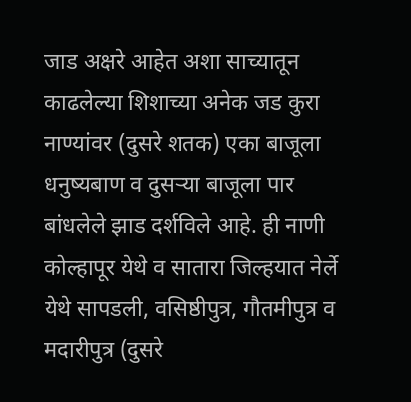जाड अक्षरे आहेत अशा साच्यातून काढलेल्या शिशाच्या अनेक जड कुरा नाण्यांवर (दुसरे शतक) एका बाजूला धनुष्यबाण व दुसऱ्या बाजूला पार बांधलेले झाड दर्शविले आहे. ही नाणी कोल्हापूर येथे व सातारा जिल्हयात नेर्ले येथे सापडली, वसिष्ठीपुत्र, गौतमीपुत्र व मदारीपुत्र (दुसरे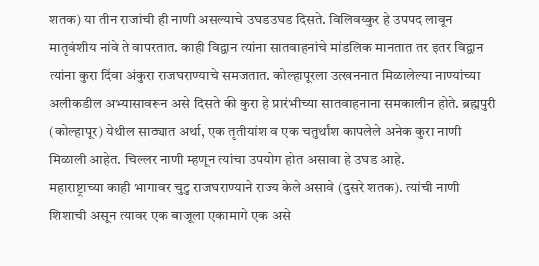शतक) या तीन राजांची ही नाणी असल्याचे उघड‍उघड दिसते. विलिवय्कुर हे उपपद लावून मातृवंशीय नांवे ते वापरतात. काही विद्वान त्यांना सातवाहनांचे मांडलिक मानतात तर इतर विद्वान त्यांना कुरा दिंवा अंकुरा राजघराण्याचे समजतात. कोल्हापूरला उत्खननात मिळालेल्या नाण्यांच्या अलीकडील अभ्यासावरून असे दिसते की कुरा हे प्रारंभीच्या सातवाहनाना समकालीन होते. ब्रह्मपुरी (कोल्हापूर) येथील साठ्यात अर्था, एक तृतीयांश व एक चतुर्थांश कापलेले अनेक कुरा नाणी मिळाली आहेत. चिल्लर नाणी म्हणून त्यांचा उपयोग होत असावा हे उघड आहे.
महाराष्ट्राच्या काही भागावर चुटु राजघराण्याने राज्य केले असावे (दुसरे शतक). त्यांची नाणी शिशाची असून त्यावर एक बाजूला एकामागे एक असे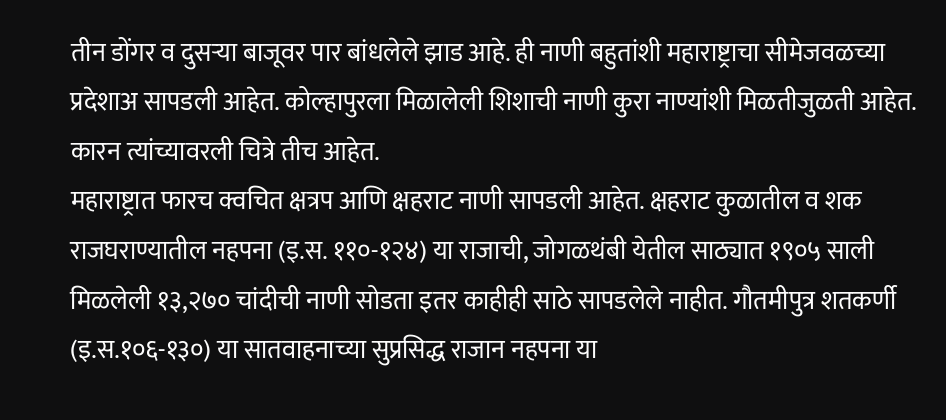तीन डोंगर व दुसऱ्या बाजूवर पार बांधलेले झाड आहे. ही नाणी बहुतांशी महाराष्ट्राचा सीमेजवळच्या प्रदेशाअ सापडली आहेत. कोल्हापुरला मिळालेली शिशाची नाणी कुरा नाण्यांशी मिळतीजुळती आहेत. कारन त्यांच्यावरली चित्रे तीच आहेत.
महाराष्ट्रात फारच क्वचित क्षत्रप आणि क्षहराट नाणी सापडली आहेत. क्षहराट कुळातील व शक राजघराण्यातील नहपना (इ.स. ११०-१२४) या राजाची, जोगळथंबी येतील साठ्यात १९०५ साली मिळलेली १३,२७० चांदीची नाणी सोडता इतर काहीही साठे सापडलेले नाहीत. गौतमीपुत्र शतकर्णी (इ.स.१०६-१३०) या सातवाहनाच्या सुप्रसिद्ध राजान नहपना या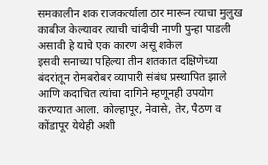समकालीन शक राजकर्त्याला ठार मारून त्याचा मुलुख काबीज केल्यावर त्याची चांदीची नाणी पुन्हा पाडली असावी हे याचे एक कारण असू शकेल
इसवी सनाच्या पहिल्या तीन शतकात दक्षिणेच्या बंदरांतून रोमबरोबर व्यापारी संबंध प्रस्थापित झाले आणि कदाचित त्यांचा दागिने म्हणूनही उपयोग करण्यात आला. कोल्हापूर, नेवासे, तेर, पैठण व कोंडापूर येथेही अशी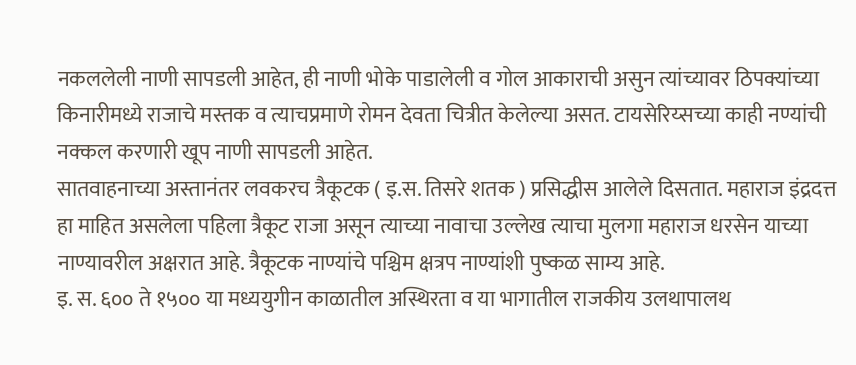नकललेली नाणी सापडली आहेत, ही नाणी भोके पाडालेली व गोल आकाराची असुन त्यांच्यावर ठिपक्यांच्या किनारीमध्ये राजाचे मस्तक व त्याचप्रमाणे रोमन देवता चित्रीत केलेल्या असत. टायसेरिय्सच्या काही नण्यांची नक्कल करणारी खूप नाणी सापडली आहेत.
सातवाहनाच्या अस्तानंतर लवकरच त्रैकूटक ( इ.स. तिसरे शतक ) प्रसिद्धीस आलेले दिसतात. महाराज इंद्रदत्त हा माहित असलेला पहिला त्रैकूट राजा असून त्याच्या नावाचा उल्लेख त्याचा मुलगा महाराज धरसेन याच्या नाण्यावरील अक्षरात आहे. त्रैकूटक नाण्यांचे पश्चिम क्षत्रप नाण्यांशी पुष्कळ साम्य आहे.
इ. स. ६०० ते १५०० या मध्ययुगीन काळातील अस्थिरता व या भागातील राजकीय उलथापालथ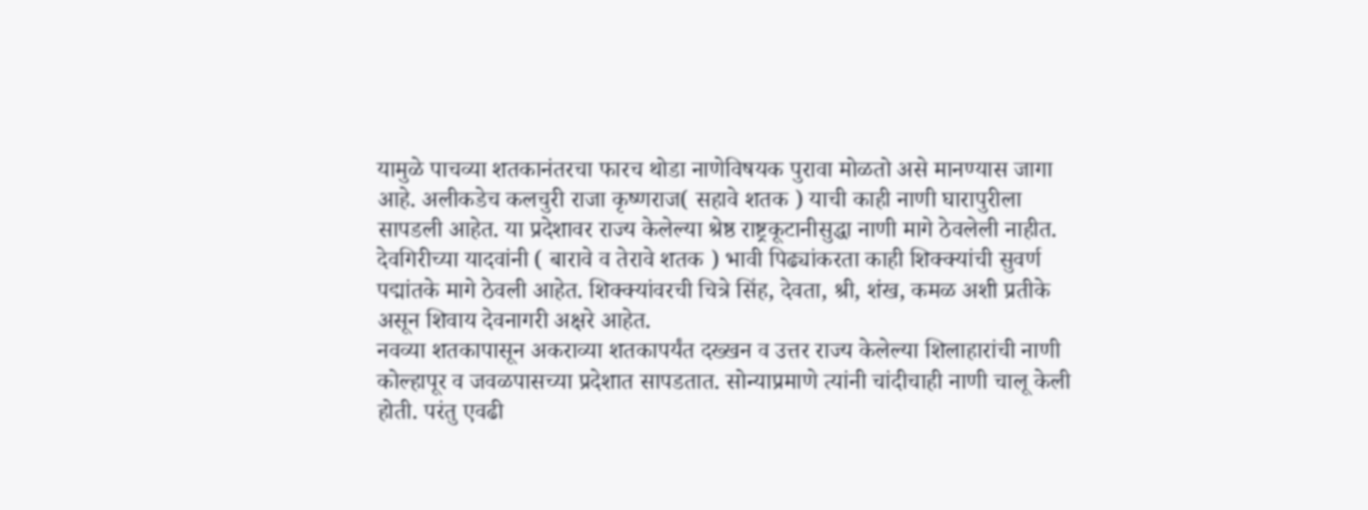यामुळे पाचव्या शतकानंतरचा फारच थोडा नाणेविषयक पुरावा मोळतो असे मानण्यास जागा आहे. अलीकडेच कलचुरी राजा कृष्णराज( सहावे शतक ) याची काही नाणी घारापुरीला सापडली आहेत. या प्रदेशावर राज्य केलेल्या श्रेष्ठ राष्ट्रकूटानीसुद्धा नाणी मागे ठेवलेली नाहीत. देवगिरीच्या यादवांनी ( बारावे व तेरावे शतक ) भावी पिढ्यांकरता काही शिक्क्यांची सुवर्ण पद्मांतके मागे ठेवली आहेत. शिक्क्यांवरची चित्रे सिंह, देवता, श्री, शंख, कमळ अशी प्रतीके असून शिवाय देवनागरी अक्षरे आहेत.
नवव्या शतकापासून अकराव्या शतकापर्यंत दख्खन व उत्तर राज्य केलेल्या शिलाहारांची नाणी कोल्हापूर व जवळपासच्या प्रदेशात सापडतात. सोन्याप्रमाणे त्यांनी चांदीचाही नाणी चालू केली होती. परंतु एवढी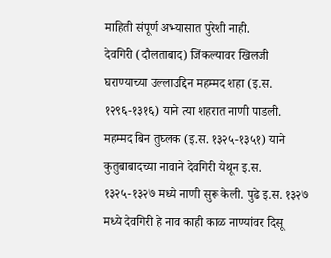माहिती संपूर्ण अभ्यासात पुरेशी नाही.
देवगिरी (दौलताबाद) जिंकल्यावर खिलजी घराण्याच्या उल्लाउद्दिन महम्मद शहा (इ.स. १२९६-१३१६) याने त्या शहरात नाणी पाडली. महम्मद बिन तुघ्लक (इ.स. १३२५-१३५१) याने कुतुबाबादच्या नावाने देवगिरी येथून इ.स. १३२५-१३२७ मध्ये नाणी सुरू केली. पुढे इ.स. १३२७ मध्ये देवगिरी हे नाव काही काळ नाण्यांवर दिसू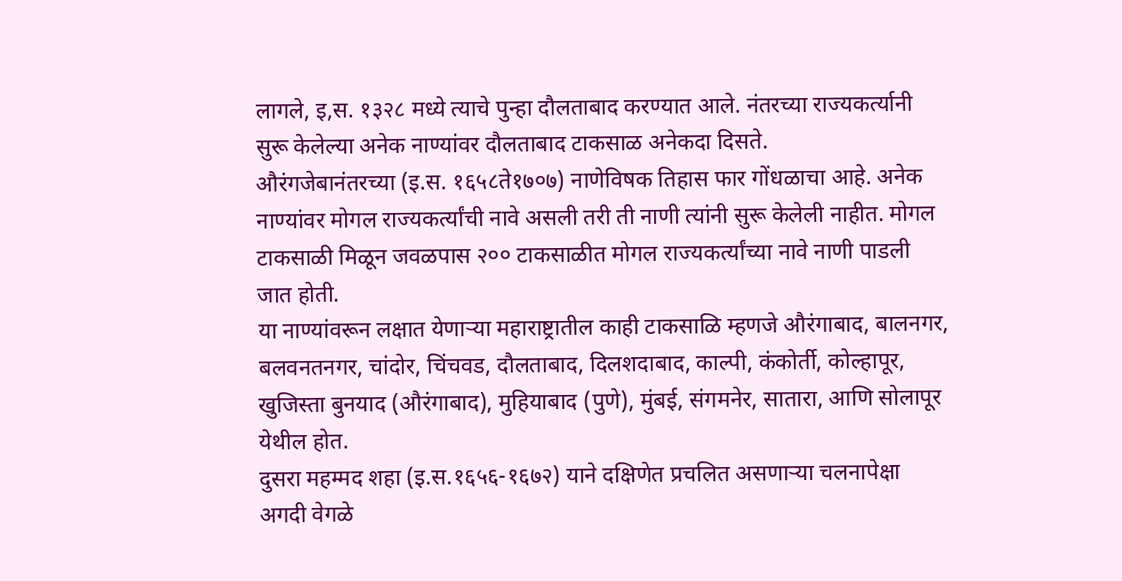लागले, इ,स. १३२८ मध्ये त्याचे पुन्हा दौलताबाद करण्यात आले. नंतरच्या राज्यकर्त्यानी सुरू केलेल्या अनेक नाण्यांवर दौलताबाद टाकसाळ अनेकदा दिसते.
औरंगजेबानंतरच्या (इ.स. १६५८ते१७०७) नाणेविषक तिहास फार गोंधळाचा आहे. अनेक नाण्यांवर मोगल राज्यकर्त्यांची नावे असली तरी ती नाणी त्यांनी सुरू केलेली नाहीत. मोगल टाकसाळी मिळून जवळपास २०० टाकसाळीत मोगल राज्यकर्त्यांच्या नावे नाणी पाडली जात होती.
या नाण्यांवरून लक्षात येणाऱ्या महाराष्ट्रातील काही टाकसाळि म्हणजे औरंगाबाद, बालनगर, बलवनतनगर, चांदोर, चिंचवड, दौलताबाद, दिलशदाबाद, काल्पी, कंकोर्ती, कोल्हापूर, खुजिस्ता बुनयाद (औरंगाबाद), मुहियाबाद (पुणे), मुंबई, संगमनेर, सातारा, आणि सोलापूर येथील होत.
दुसरा महम्मद शहा (इ.स.१६५६-१६७२) याने दक्षिणेत प्रचलित असणाऱ्या चलनापेक्षा अगदी वेगळे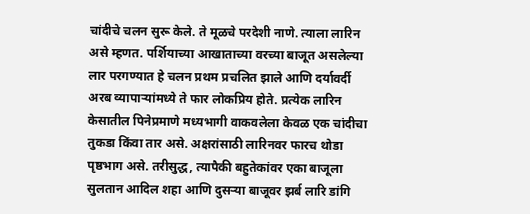चांदीचे चलन सुरू केले. ते मूळचे परदेशी नाणे. त्याला लारिन असे म्हणत. पर्शियाच्या आखाताच्या वरच्या बाजूत असलेल्या लार परगण्यात हे चलन प्रथम प्रचलित झाले आणि दर्यावर्दी अरब व्यापाऱ्यांमध्ये ते फार लोकप्रिय होते. प्रत्येक लारिन केसातील पिनेप्रमाणे मध्यभागी वाकवलेला केवळ एक चांदीचा तुकडा किंवा तार असे. अक्षरांसाठी लारिनवर फारच थोडा पृष्ठभाग असे. तरीसुद्ध, त्यापैकी बहुतेकांवर एका बाजूला सुलतान आदिल शहा आणि दुसऱ्या बाजूवर झर्ब लारि डांगि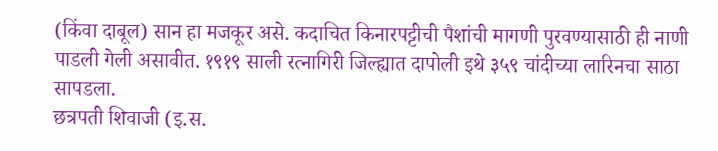(किंवा दाबूल) सान हा मजकूर असे. कदाचित किनारपट्टीची पैशांची मागणी पुरवण्यासाठी ही नाणी पाडली गेली असावीत. १९१९ साली रत्नागिरी जिल्ह्यात दापोली इथे ३५९ चांदीच्या लारिनचा साठा सापडला.
छत्रपती शिवाजी (इ.स.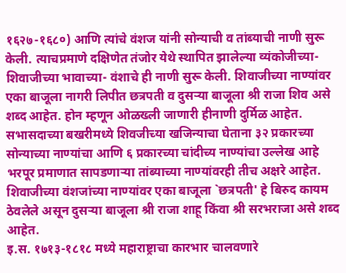१६२७-१६८०) आणि त्यांचे वंशज यांनी सोन्याची व तांब्याची नाणी सुरू केली. त्याचप्रमाणे दक्षिणेत तंजोर येथे स्थापित झालेल्या व्यंकोजीच्या-शिवाजीच्या भावाच्या- वंशाचे ही नाणी सुरू केली. शिवाजीच्या नाण्यांवर एका बाजूला नागरी लिपीत छत्रपती व दुसऱ्या बाजूला श्री राजा शिव असे शब्द आहेत. होन म्हणून ओळख्ली जाणारी हीनाणी दुर्मिळ आहेत. सभासदाच्या बखरीमध्ये शिवजीच्या खजिन्याचा घेताना ३२ प्रकारच्या सोन्याच्या नाण्यांचा आणि ६ प्रकारच्या चांदीच्य नाण्यांचा उल्लेख आहे भरपूर प्रमाणात सापडणाऱ्या तांब्याच्या नाण्यांवरही तीच अक्षरे आहेत. शिवाजीच्या वंशजांच्या नाण्यांवर एका बाजूला `छत्रपती' हे बिरुद कायम ठेवलेले असून दुसऱ्या बाजूला श्री राजा शाहू किंवा श्री सरभराजा असे शब्द आहेत.
इ.स. १७१३-१८१८ मध्ये महाराष्ट्राचा कारभार चालवणारे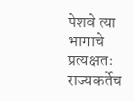पेशवे त्या भागाचे प्रत्यक्षतः राज्यकर्तेच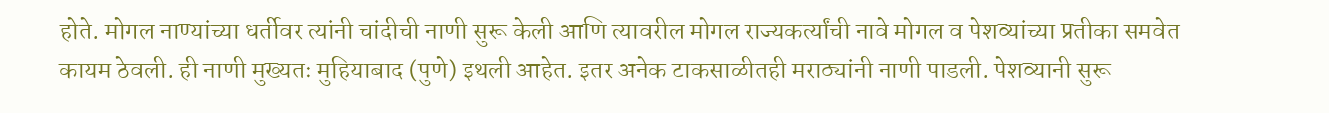होते. मोगल नाण्यांच्या धर्तीवर त्यांनी चांदीची नाणी सुरू केली आणि त्यावरील मोगल राज्यकर्त्यांची नावे मोगल व पेशव्यांच्या प्रतीका समवेत कायम ठेवली. ही नाणी मुख्यतः मुहियाबाद (पुणे) इथली आहेत. इतर अनेक टाकसाळीतही मराठ्यांनी नाणी पाडली. पेशव्यानी सुरू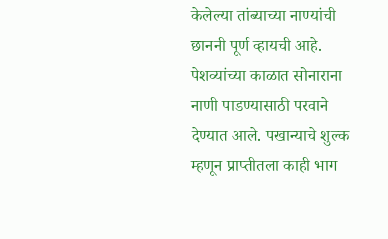केलेल्या तांब्याच्या नाण्यांची छाननी पूर्ण व्हायची आहे. पेशव्यांच्या काळात सोनाराना नाणी पाडण्यासाठी परवाने देण्यात आले. पखान्याचे शुल्क म्हणून प्राप्तीतला काही भाग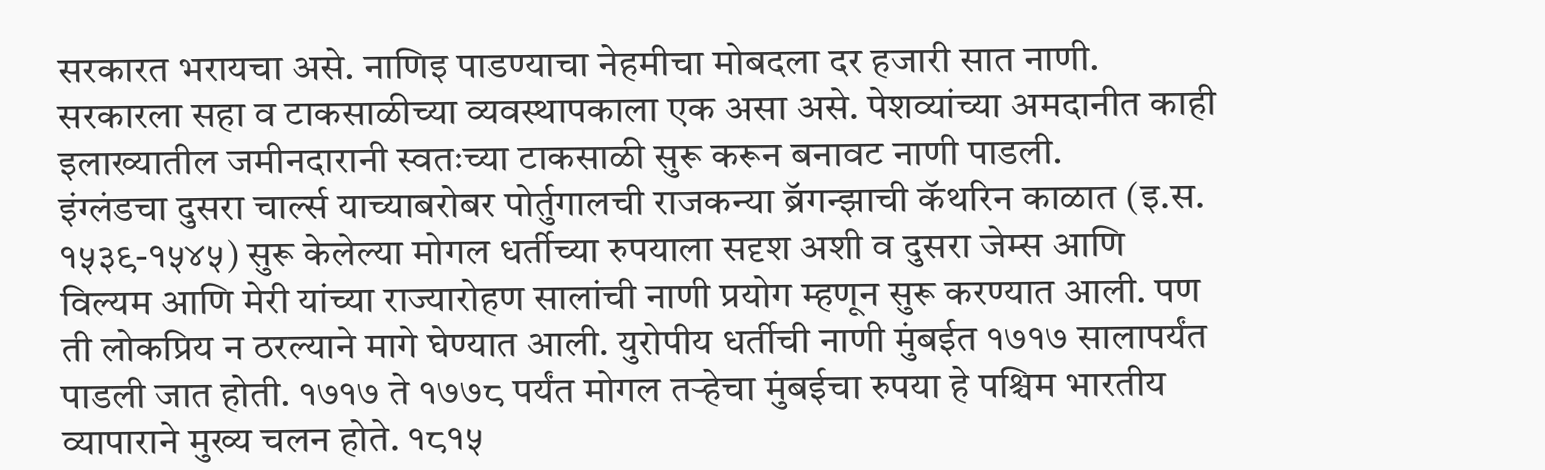सरकारत भरायचा असे. नाणिइ पाडण्याचा नेहमीचा मोबदला दर हजारी सात नाणी. सरकारला सहा व टाकसाळीच्या व्यवस्थापकाला एक असा असे. पेशव्यांच्या अमदानीत काही इलाख्यातील जमीनदारानी स्वतःच्या टाकसाळी सुरू करून बनावट नाणी पाडली.
इंग्लंडचा दुसरा चार्ल्स याच्याबरोबर पोर्तुगालची राजकन्या ब्रॅगन्झाची कॅथरिन काळात (इ.स. १५३९-१५४५) सुरू केलेल्या मोगल धर्तीच्या रुपयाला सदृश अशी व दुसरा जेम्स आणि विल्यम आणि मेरी यांच्या राज्यारोहण सालांची नाणी प्रयोग म्हणून सुरू करण्यात आली. पण ती लोकप्रिय न ठरल्याने मागे घेण्यात आली. युरोपीय धर्तीची नाणी मुंबईत १७१७ सालापर्यंत पाडली जात होती. १७१७ ते १७७८ पर्यंत मोगल तऱ्हेचा मुंबईचा रुपया हे पश्चिम भारतीय व्यापाराने मुख्य चलन होते. १८१५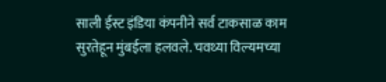साली ईस्ट इंडिया कंपनीने सर्व टाकसाळ काम सुरतेहून मुंबईला हलवले. चवथ्या विल्यमच्या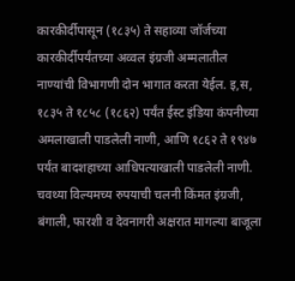कारकीर्दीपासून (१८३५) ते सहाव्या जॉर्जच्या कारकीर्दीपर्यंतच्या अव्वल इंग्रजी अम्मलातील नाण्यांची विभागणी दोन भागात करता येईल. इ,स, १८३५ ते १८५८ (१८६२) पर्यंत ईस्ट इंडिया कंपनीच्या अमलाखाली पाडलेली नाणी, आणि १८६२ ते १९४७ पर्यंत बादशहाच्या आधिपत्याखाली पाडलेली नाणी.
चवथ्या विल्यमच्य रुपयाची चलनी किंमत इंग्रजी, बंगाली, फारशी व देवनागरी अक्षरात मागल्या बाजूला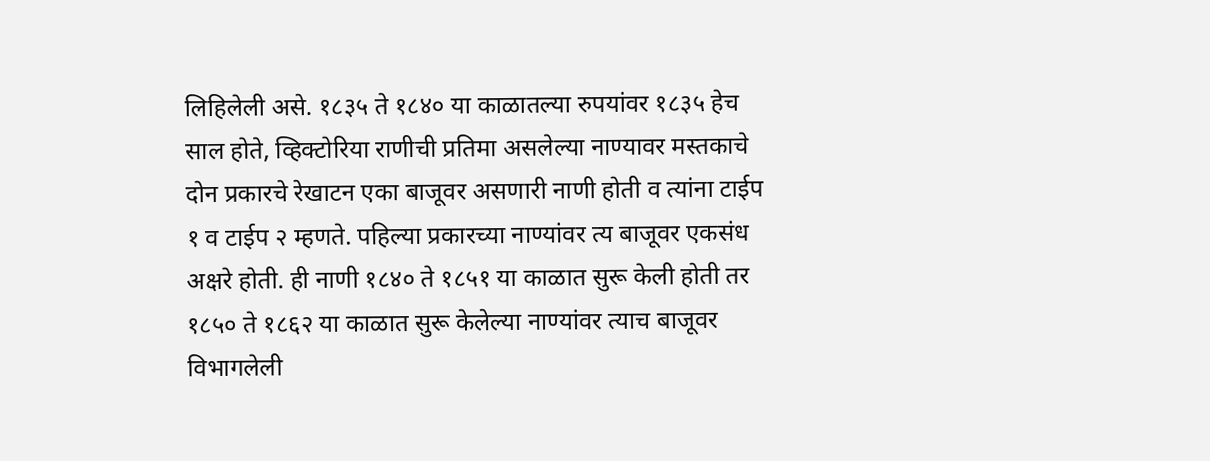लिहिलेली असे. १८३५ ते १८४० या काळातल्या रुपयांवर १८३५ हेच साल होते, व्हिक्टोरिया राणीची प्रतिमा असलेल्या नाण्यावर मस्तकाचे दोन प्रकारचे रेखाटन एका बाजूवर असणारी नाणी होती व त्यांना टाईप १ व टाईप २ म्हणते. पहिल्या प्रकारच्या नाण्यांवर त्य बाजूवर एकसंध अक्षरे होती. ही नाणी १८४० ते १८५१ या काळात सुरू केली होती तर १८५० ते १८६२ या काळात सुरू केलेल्या नाण्यांवर त्याच बाजूवर विभागलेली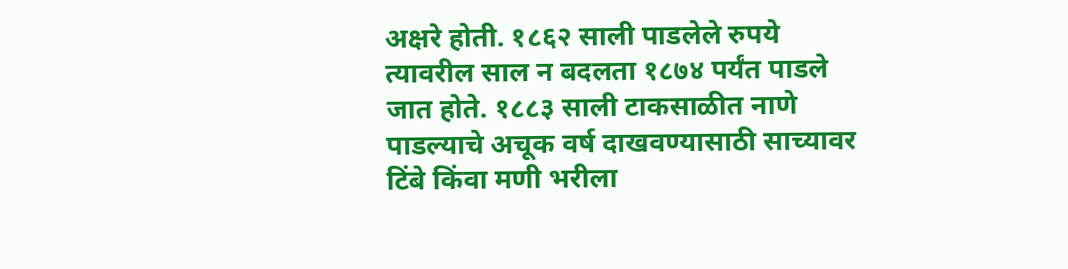अक्षरे होती. १८६२ साली पाडलेले रुपये त्यावरील साल न बदलता १८७४ पर्यंत पाडले जात होते. १८८३ साली टाकसाळीत नाणे पाडल्याचे अचूक वर्ष दाखवण्यासाठी साच्यावर टिंबे किंवा मणी भरीला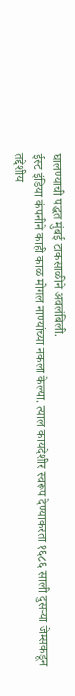घालण्याची पद्धत मुंबई टाकसाळीने अवलंबिली.
ईस्ट इंडिया कंपनीने काही काळ मोगल नाण्यांच्या नकला केल्या. त्याल कायदेशीर स्वरूप देण्याकरता १६८६ साली दुसऱ्या जेम्सकडून तद्देशीय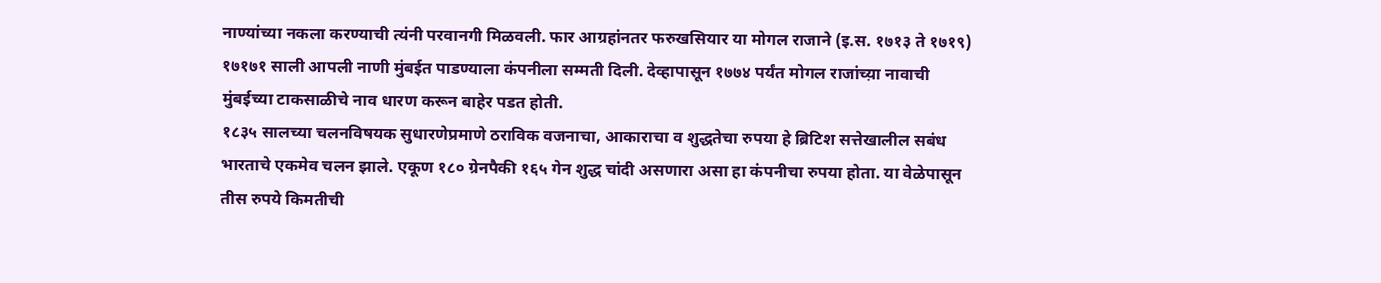नाण्यांच्या नकला करण्याची त्यंनी परवानगी मिळवली. फार आग्रहांनतर फरुखसियार या मोगल राजाने (इ.स. १७१३ ते १७१९) १७१७१ साली आपली नाणी मुंबईत पाडण्याला कंपनीला सम्मती दिली. देव्हापासून १७७४ पर्यंत मोगल राजांच्य़ा नावाची मुंबईच्या टाकसाळीचे नाव धारण करून बाहेर पडत होती.
१८३५ सालच्या चलनविषयक सुधारणेप्रमाणे ठराविक वजनाचा, आकाराचा व शुद्धतेचा रुपया हे ब्रिटिश सत्तेखालील सबंध भारताचे एकमेव चलन झाले. एकूण १८० ग्रेनपैकी १६५ गेन शुद्ध चांदी असणारा असा हा कंपनीचा रुपया होता. या वेळेपासून तीस रुपये किमतीची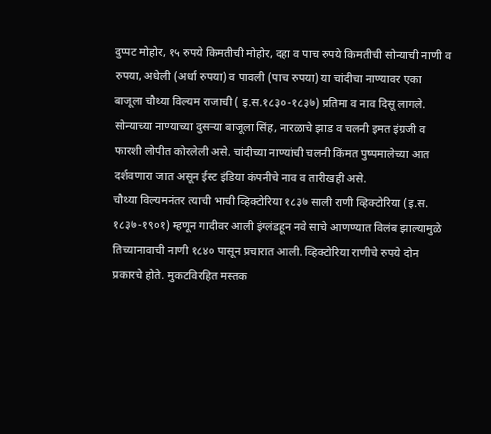दुप्पट मोहोर, १५ रुपये किमतीची मोहोर, दहा व पाच रुपये किमतीची सोन्याची नाणी व रुपया, अधेली (अर्धा रुपया) व पावली (पाच रुपया) या चांदीचा नाण्यावर एका बाजूला चौथ्या विल्यम राजाची ( इ.स.१८३०-१८३७) प्रतिमा व नाव दिसू लागले. सोन्याच्या नाण्याच्या दुसऱ्या बाजूला सिंह, नारळाचे झाड व चलनी इमत इंग्रजी व फारशी लोपीत कोरलेली असे. चांदीच्या नाण्यांची चलनी किंमत पुष्पमालेच्या आत दर्शवणारा जात असून ईस्ट इंडिया कंपनीचे नाव व तारीखही असे.
चौथ्या विल्यमनंतर त्याची भाची व्हिक्टोरिया १८३७ साली राणी व्हिक्टोरिया (इ.स. १८३७-१९०१) म्हणून गादीवर आली इंग्लंडहून नवे साचे आणण्यात विलंब झाल्यामुळे तिच्यानावाची नाणी १८४० पासून प्रचारात आली. व्हिक्टोरिया राणीचे रुपये दोन प्रकारचे होते. मुकटविरहित मस्तक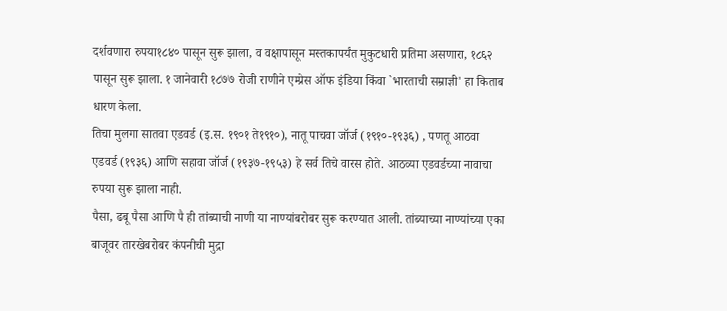दर्शवणारा रुपया१८४० पासून सुरू झाला, व वक्षापासून मस्तकापर्यंत मुकुटधारी प्रतिमा असणारा, १८६२ पासून सुरू झाला. १ जानेवारी १८७७ रोजी राणीने एम्प्रेस ऑफ इंडिया किंवा `भारताची सम्राज्ञी' हा किताब धारण केला.
तिचा मुलगा सातवा एडवर्ड (इ.स. १९०१ ते१९१०), नातू पाचवा जॉर्ज (१९१०-१९३६) , पणतू आठवा एडवर्ड (१९३६) आणि सहावा जॉर्ज (१९३७-१९५३) हे सर्व तिचे वारस होते. आठव्या एडवर्डच्या नावाचा रुपया सुरू झाला नाही.
पैसा, ढबू पैसा आणि पै ही तांब्याची नाणी या नाण्यांबरोबर सुरू करण्यात आली. तांब्याच्या नाण्यांच्या एका बाजूवर तारखेबरोबर कंपनीची मुद्रा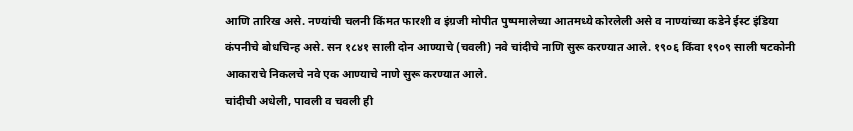आणि तारिख असे. नण्यांची चलनी किंमत फारशी व इंग्रजी मोपीत पुष्पमालेच्या आतमध्ये कोरलेली असे व नाण्यांच्या कडेने ईस्ट इंडिया कंपनीचे बोधचिन्ह असे. सन १८४१ साली दोन आण्याचे (चवली) नवे चांदीचे नाणि सुरू करण्यात आले. १९०६ किंवा १९०९ साली षटकोनी आकाराचे निकलचे नवे एक आण्याचे नाणे सुरू करण्यात आले.
चांदीची अधेली, पावली व चवली ही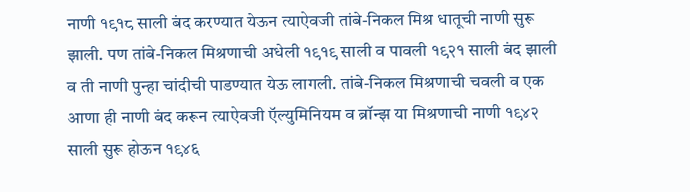नाणी १९१८ साली बंद करण्यात येऊन त्याऐवजी तांबे-निकल मिश्र धातूची नाणी सुरू झाली. पण तांबे-निकल मिश्रणाची अधेली १९१९ साली व पावली १९२१ साली बंद झाली व ती नाणी पुन्हा चांदीची पाडण्यात येऊ लागली. तांबे-निकल मिश्रणाची चवली व एक आणा ही नाणी बंद करून त्याऐवजी ऍल्युमिनियम व ब्रॉन्झ या मिश्रणाची नाणी १९४२ साली सुरू होऊन १९४६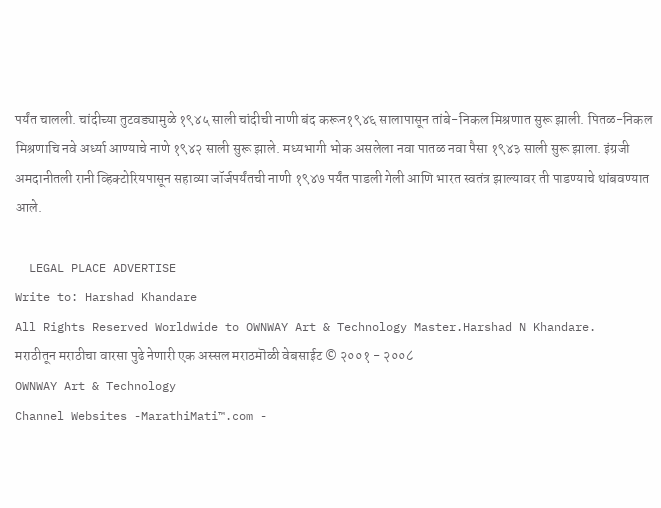पर्यंत चालली. चांदीच्या तुटवड्यामुळे १९४५ साली चांदीची नाणी बंद करून१९४६ सालापासून तांबे-निकल मिश्रणात सुरू झाली. पितळ-निकल मिश्रणाचि नवे अर्ध्या आण्याचे नाणे १९४२ साली सुरू झाले. मध्यभागी भोक असलेला नवा पातळ नवा पैसा १९४३ साली सुरू झाला. इंग्रजी अमदानीतली रानी व्हिक्टोरियपासून सहाव्या जॉर्जपर्यंतची नाणी १९४७ पर्यंत पाडली गेली आणि भारत स्वतंत्र झाल्यावर ती पाडण्याचे थांबवण्यात आले.

  LEGAL PLACE ADVERTISE
Write to: Harshad Khandare
All Rights Reserved Worldwide to OWNWAY Art & Technology Master.Harshad N Khandare.
मराठीतून मराठीचा वारसा पुढे नेणारी एक अस्सल मराठमॊळी वेबसाईट © २००१ - २००८
OWNWAY Art & Technology
Channel Websites -MarathiMati™.com -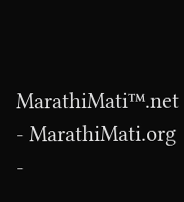MarathiMati™.net - MarathiMati.org -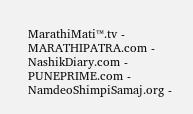MarathiMati™.tv - MARATHIPATRA.com - NashikDiary.com - PUNEPRIME.com - NamdeoShimpiSamaj.org -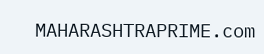MAHARASHTRAPRIME.com